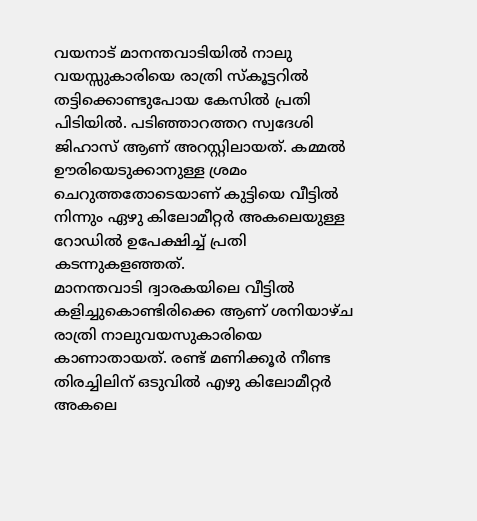വയനാട് മാനന്തവാടിയിൽ നാലു വയസ്സുകാരിയെ രാത്രി സ്കൂട്ടറിൽ തട്ടിക്കൊണ്ടുപോയ കേസിൽ പ്രതി പിടിയിൽ. പടിഞ്ഞാറത്തറ സ്വദേശി ജിഹാസ് ആണ് അറസ്റ്റിലായത്. കമ്മൽ ഊരിയെടുക്കാനുള്ള ശ്രമം ചെറുത്തതോടെയാണ് കുട്ടിയെ വീട്ടിൽ നിന്നും ഏഴു കിലോമീറ്റർ അകലെയുള്ള റോഡിൽ ഉപേക്ഷിച്ച് പ്രതി കടന്നുകളഞ്ഞത്.
മാനന്തവാടി ദ്വാരകയിലെ വീട്ടിൽ കളിച്ചുകൊണ്ടിരിക്കെ ആണ് ശനിയാഴ്ച രാത്രി നാലുവയസുകാരിയെ കാണാതായത്. രണ്ട് മണിക്കൂർ നീണ്ട തിരച്ചിലിന് ഒടുവിൽ എഴു കിലോമീറ്റർ അകലെ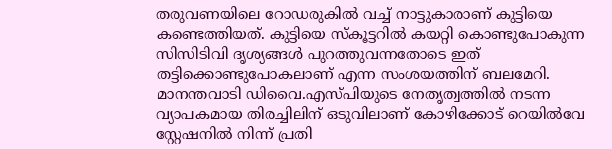തരുവണയിലെ റോഡരുകിൽ വച്ച് നാട്ടുകാരാണ് കുട്ടിയെ കണ്ടെത്തിയത്. കുട്ടിയെ സ്കൂട്ടറിൽ കയറ്റി കൊണ്ടുപോകുന്ന സിസിടിവി ദൃശ്യങ്ങൾ പുറത്തുവന്നതോടെ ഇത് തട്ടിക്കൊണ്ടുപോകലാണ് എന്ന സംശയത്തിന് ബലമേറി. മാനന്തവാടി ഡിവൈ.എസ്പിയുടെ നേതൃത്വത്തിൽ നടന്ന വ്യാപകമായ തിരച്ചിലിന് ഒടുവിലാണ് കോഴിക്കോട് റെയിൽവേ സ്റ്റേഷനിൽ നിന്ന് പ്രതി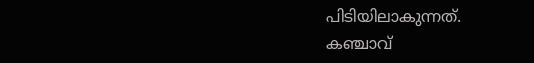പിടിയിലാകുന്നത്.
കഞ്ചാവ്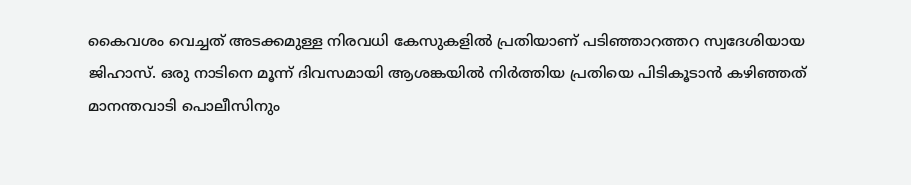കൈവശം വെച്ചത് അടക്കമുള്ള നിരവധി കേസുകളിൽ പ്രതിയാണ് പടിഞ്ഞാറത്തറ സ്വദേശിയായ ജിഹാസ്. ഒരു നാടിനെ മൂന്ന് ദിവസമായി ആശങ്കയിൽ നിർത്തിയ പ്രതിയെ പിടികൂടാൻ കഴിഞ്ഞത് മാനന്തവാടി പൊലീസിനും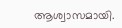ആശ്വാസമായി.